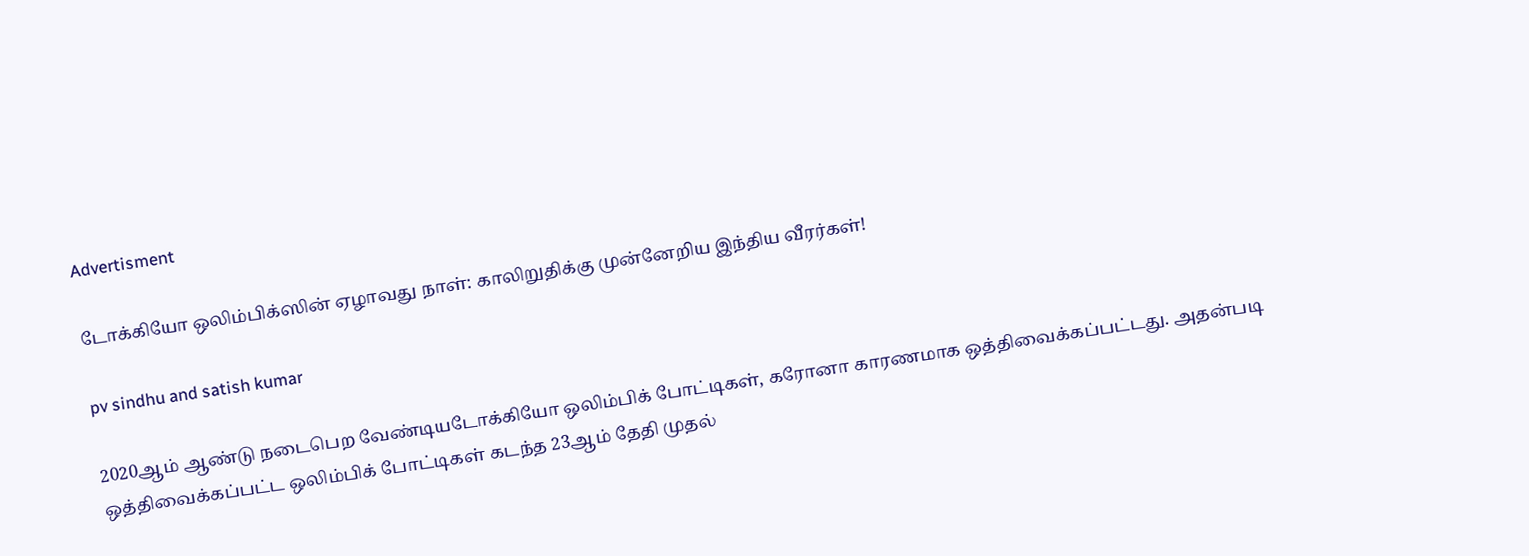Advertisment

டோக்கியோ ஒலிம்பிக்ஸின் ஏழாவது நாள்: காலிறுதிக்கு முன்னேறிய இந்திய வீரர்கள்!

pv sindhu and satish kumar

2020ஆம் ஆண்டு நடைபெற வேண்டியடோக்கியோ ஒலிம்பிக் போட்டிகள், கரோனா காரணமாக ஒத்திவைக்கப்பட்டது. அதன்படி ஒத்திவைக்கப்பட்ட ஒலிம்பிக் போட்டிகள் கடந்த 23ஆம் தேதி முதல்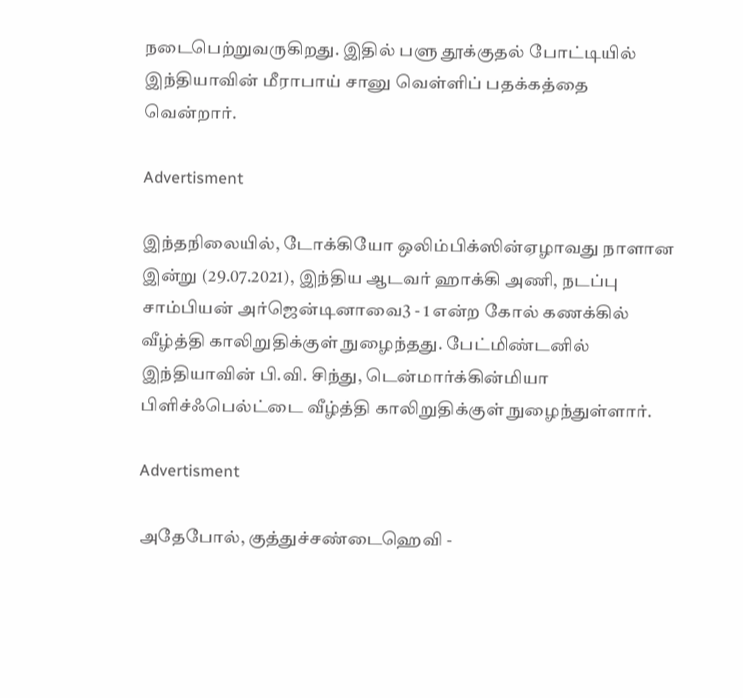நடைபெற்றுவருகிறது. இதில் பளு தூக்குதல் போட்டியில் இந்தியாவின் மீராபாய் சானு வெள்ளிப் பதக்கத்தை வென்றார்.

Advertisment

இந்தநிலையில், டோக்கியோ ஒலிம்பிக்ஸின்ஏழாவது நாளான இன்று (29.07.2021), இந்திய ஆடவர் ஹாக்கி அணி, நடப்பு சாம்பியன் அர்ஜென்டினாவை3 - 1 என்ற கோல் கணக்கில் வீழ்த்தி காலிறுதிக்குள் நுழைந்தது. பேட்மிண்டனில் இந்தியாவின் பி.வி. சிந்து, டென்மார்க்கின்மியா பிளிச்ஃபெல்ட்டை வீழ்த்தி காலிறுதிக்குள் நுழைந்துள்ளார்.

Advertisment

அதேபோல், குத்துச்சண்டைஹெவி -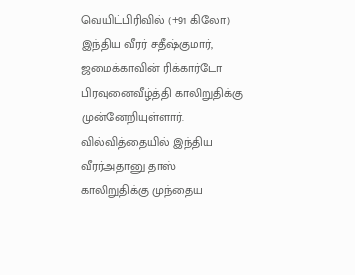வெயிட்பிரிவில் (+91 கிலோ) இந்திய வீரர் சதீஷ்குமார், ஜமைக்காவின் ரிக்கார்டோ பிரவுனைவீழ்த்தி காலிறுதிக்கு முன்னேறியுள்ளார். வில்வித்தையில் இந்திய வீரர்அதானு தாஸ் காலிறுதிக்கு முந்தைய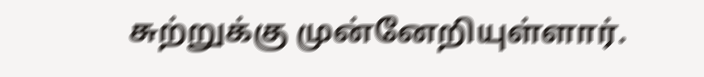சுற்றுக்கு முன்னேறியுள்ளார்.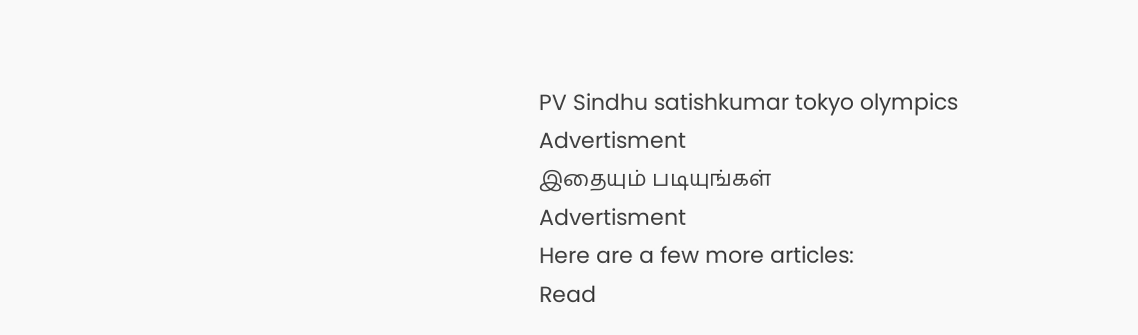PV Sindhu satishkumar tokyo olympics
Advertisment
இதையும் படியுங்கள்
Advertisment
Here are a few more articles:
Read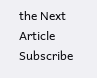the Next Article
Subscribe